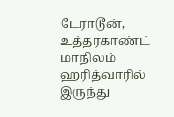டேராடூன், உத்தரகாண்ட் மாநிலம் ஹரித்வாரில் இருந்து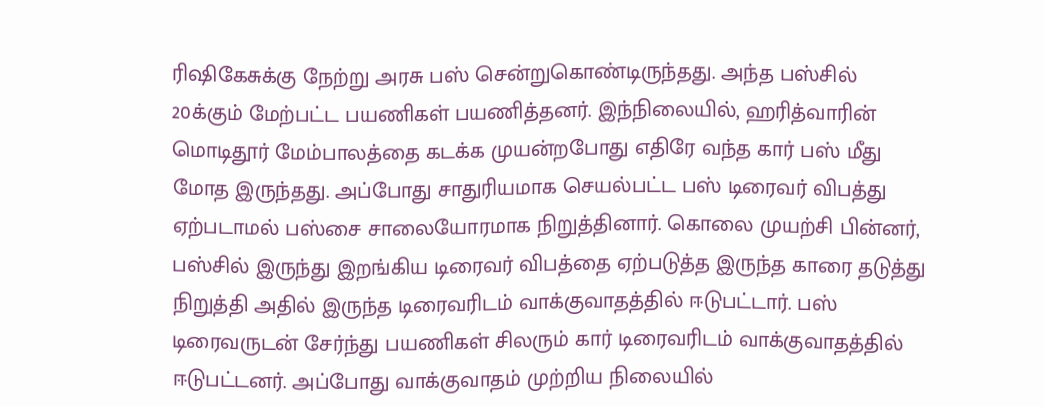ரிஷிகேசுக்கு நேற்று அரசு பஸ் சென்றுகொண்டிருந்தது. அந்த பஸ்சில் 20க்கும் மேற்பட்ட பயணிகள் பயணித்தனர். இந்நிலையில், ஹரித்வாரின் மொடிதூர் மேம்பாலத்தை கடக்க முயன்றபோது எதிரே வந்த கார் பஸ் மீது மோத இருந்தது. அப்போது சாதுரியமாக செயல்பட்ட பஸ் டிரைவர் விபத்து ஏற்படாமல் பஸ்சை சாலையோரமாக நிறுத்தினார். கொலை முயற்சி பின்னர், பஸ்சில் இருந்து இறங்கிய டிரைவர் விபத்தை ஏற்படுத்த இருந்த காரை தடுத்து நிறுத்தி அதில் இருந்த டிரைவரிடம் வாக்குவாதத்தில் ஈடுபட்டார். பஸ் டிரைவருடன் சேர்ந்து பயணிகள் சிலரும் கார் டிரைவரிடம் வாக்குவாதத்தில் ஈடுபட்டனர். அப்போது வாக்குவாதம் முற்றிய நிலையில்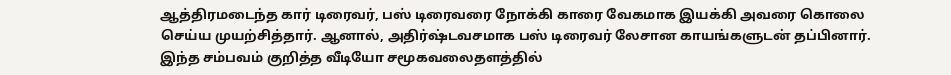ஆத்திரமடைந்த கார் டிரைவர், பஸ் டிரைவரை நோக்கி காரை வேகமாக இயக்கி அவரை கொலை செய்ய முயற்சித்தார். ஆனால், அதிர்ஷ்டவசமாக பஸ் டிரைவர் லேசான காயங்களுடன் தப்பினார். இந்த சம்பவம் குறித்த வீடியோ சமூகவலைதளத்தில்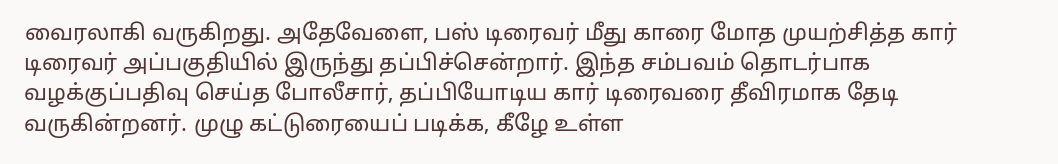வைரலாகி வருகிறது. அதேவேளை, பஸ் டிரைவர் மீது காரை மோத முயற்சித்த கார் டிரைவர் அப்பகுதியில் இருந்து தப்பிச்சென்றார். இந்த சம்பவம் தொடர்பாக வழக்குப்பதிவு செய்த போலீசார், தப்பியோடிய கார் டிரைவரை தீவிரமாக தேடி வருகின்றனர். முழு கட்டுரையைப் படிக்க, கீழே உள்ள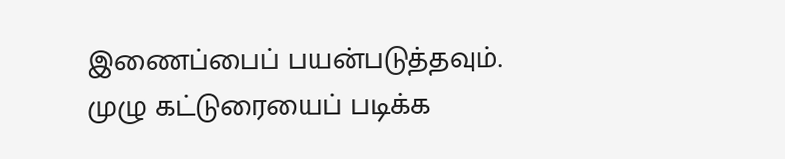இணைப்பைப் பயன்படுத்தவும்.
முழு கட்டுரையைப் படிக்க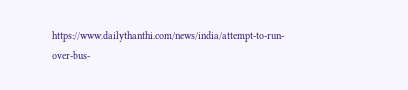https://www.dailythanthi.com/news/india/attempt-to-run-over-bus-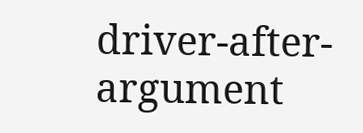driver-after-argument